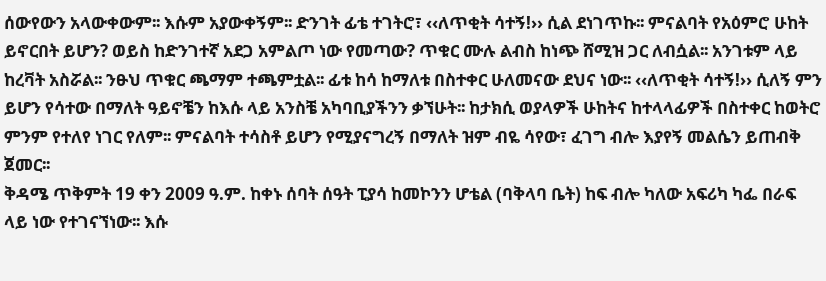ሰውየውን አላውቀውም፡፡ እሱም አያውቀኝም፡፡ ድንገት ፊቴ ተገትሮ፣ ‹‹ለጥቂት ሳተኝ!›› ሲል ደነገጥኩ፡፡ ምናልባት የአዕምሮ ሁከት ይኖርበት ይሆን? ወይስ ከድንገተኛ አደጋ አምልጦ ነው የመጣው? ጥቁር ሙሉ ልብስ ከነጭ ሸሚዝ ጋር ለብሷል፡፡ አንገቱም ላይ ከረቫት አስሯል፡፡ ንፁህ ጥቁር ጫማም ተጫምቷል፡፡ ፊቱ ከሳ ከማለቱ በስተቀር ሁለመናው ደህና ነው፡፡ ‹‹ለጥቂት ሳተኝ!›› ሲለኝ ምን ይሆን የሳተው በማለት ዓይኖቼን ከእሱ ላይ አንስቼ አካባቢያችንን ቃኘሁት፡፡ ከታክሲ ወያላዎች ሁከትና ከተላላፊዎች በስተቀር ከወትሮ ምንም የተለየ ነገር የለም፡፡ ምናልባት ተሳስቶ ይሆን የሚያናግረኝ በማለት ዝም ብዬ ሳየው፣ ፈገግ ብሎ እያየኝ መልሴን ይጠብቅ ጀመር፡፡
ቅዳሜ ጥቅምት 19 ቀን 2009 ዓ.ም. ከቀኑ ሰባት ሰዓት ፒያሳ ከመኮንን ሆቴል (ባቅላባ ቤት) ከፍ ብሎ ካለው አፍሪካ ካፌ በራፍ ላይ ነው የተገናኘነው፡፡ እሱ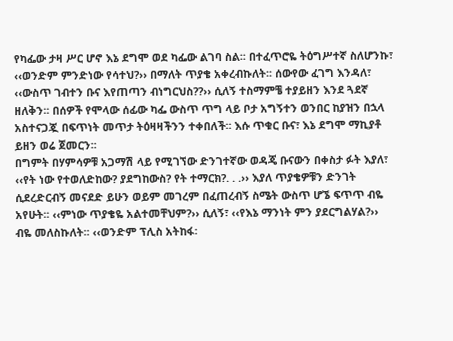የካፌው ታዛ ሥር ሆኖ እኔ ደግሞ ወደ ካፌው ልገባ ስል፡፡ በተፈጥሮዬ ትዕግሥተኛ ስለሆንኩ፣ ‹‹ወንድም ምንድነው የሳተህ?›› በማለት ጥያቄ አቀረብኩለት፡፡ ሰውየው ፈገግ እንዳለ፣ ‹‹ውስጥ ገብተን ቡና እየጠጣን ብነግርህስ??›› ሲለኝ ተስማምቼ ተያይዘን እንደ ጓደኛ ዘለቅን፡፡ በሰዎች የሞላው ሰፊው ካፌ ውስጥ ጥግ ላይ ቦታ አግኝተን ወንበር ከያዝን በኋላ አስተናጋጇ በፍጥነት መጥታ ትዕዛዛችንን ተቀበለች፡፡ እሱ ጥቁር ቡና፣ እኔ ደግሞ ማኪያቶ ይዘን ወሬ ጀመርን፡፡
በግምት በሃምሳዎቹ አጋማሽ ላይ የሚገኘው ድንገተኛው ወዳጄ ቡናውን በቀስታ ፉት እያለ፣ ‹‹የት ነው የተወለድከው? ያደግከውስ? የት ተማርክ?. . .›› እያለ ጥያቄዎቹን ድንገት ሲደረድርብኝ መናደድ ይሁን ወይም መገረም በፈጠረብኝ ስሜት ውስጥ ሆኜ ፍጥጥ ብዬ አየሁት፡፡ ‹‹ምነው ጥያቄዬ አልተመቸህም?›› ሲለኝ፣ ‹‹የእኔ ማንነት ምን ያደርግልሃል?›› ብዬ መለስኩለት፡፡ ‹‹ወንድም ፕሊስ አትከፋ፡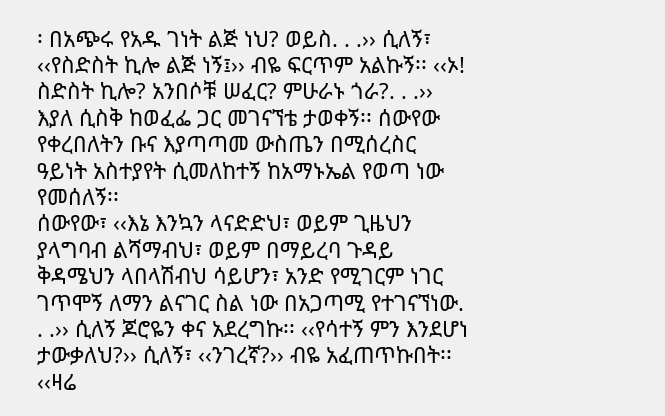፡ በአጭሩ የአዱ ገነት ልጅ ነህ? ወይስ. . .›› ሲለኝ፣ ‹‹የስድስት ኪሎ ልጅ ነኝ፤›› ብዬ ፍርጥም አልኩኝ፡፡ ‹‹ኦ! ስድስት ኪሎ? አንበሶቹ ሠፈር? ምሁራኑ ጎራ?. . .›› እያለ ሲስቅ ከወፈፌ ጋር መገናኘቴ ታወቀኝ፡፡ ሰውየው የቀረበለትን ቡና እያጣጣመ ውስጤን በሚሰረስር ዓይነት አስተያየት ሲመለከተኝ ከአማኑኤል የወጣ ነው የመሰለኝ፡፡
ሰውየው፣ ‹‹እኔ እንኳን ላናድድህ፣ ወይም ጊዜህን ያላግባብ ልሻማብህ፣ ወይም በማይረባ ጉዳይ ቅዳሜህን ላበላሽብህ ሳይሆን፣ አንድ የሚገርም ነገር ገጥሞኝ ለማን ልናገር ስል ነው በአጋጣሚ የተገናኘነው. . .›› ሲለኝ ጆሮዬን ቀና አደረግኩ፡፡ ‹‹የሳተኝ ምን እንደሆነ ታውቃለህ?›› ሲለኝ፣ ‹‹ንገረኛ?›› ብዬ አፈጠጥኩበት፡፡ ‹‹ዛሬ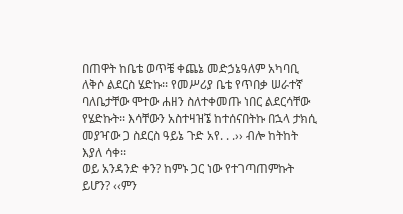በጠዋት ከቤቴ ወጥቼ ቀጨኔ መድኃኔዓለም አካባቢ ለቅሶ ልደርስ ሄድኩ፡፡ የመሥሪያ ቤቴ የጥበቃ ሠራተኛ ባለቤታቸው ሞተው ሐዘን ስለተቀመጡ ነበር ልደርሳቸው የሄድኩት፡፡ እሳቸውን አስተዛዝኜ ከተሰናበትኩ በኋላ ታክሲ መያዣው ጋ ስደርስ ዓይኔ ጉድ አየ. . .›› ብሎ ከትከት እያለ ሳቀ፡፡
ወይ አንዳንድ ቀን? ከምኑ ጋር ነው የተገጣጠምኩት ይሆን? ‹‹ምን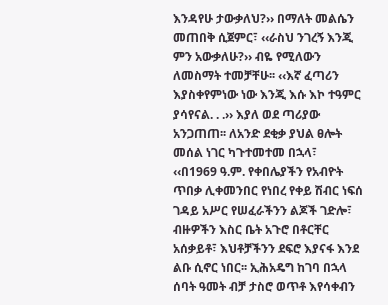እንዳየሁ ታውቃለህ?›› በማለት መልሴን መጠበቅ ሲጀምር፣ ‹‹ራስህ ንገረኝ እንጂ ምን አውቃለሁ?›› ብዬ የሚለውን ለመስማት ተመቻቸሁ፡፡ ‹‹እኛ ፈጣሪን እያስቀየምነው ነው እንጂ እሱ እኮ ተዓምር ያሳየናል. . .›› እያለ ወደ ጣሪያው አንጋጠጠ፡፡ ለአንድ ደቂቃ ያህል ፀሎት መሰል ነገር ካጉተመተመ በኋላ፣ ‹‹በ1969 ዓ.ም. የቀበሌያችን የአብዮት ጥበቃ ሊቀመንበር የነበረ የቀይ ሽብር ነፍሰ ገዳይ አሥር የሠፈራችንን ልጆች ገድሎ፣ ብዙዎችን እስር ቤት አጉሮ በቶርቸር አሰቃይቶ፣ እህቶቻችንን ደፍሮ እያናፋ እንደ ልቡ ሲኖር ነበር፡፡ ኢሕአዴግ ከገባ በኋላ ሰባት ዓመት ብቻ ታስሮ ወጥቶ እየሳቀብን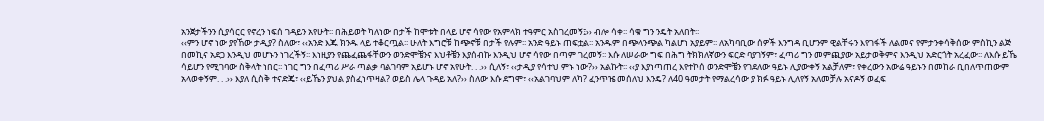አንጀታችንን ሲያሳርር የኖረን ነፍሰ ገዳይን አየሁት፡፡ በሕይወት ካለነው በታች ከሞቱት በላይ ሆኖ ሳየው የአምላክ ተዓምር አስገረመኝ፤›› ብሎ ሳቀ፡፡ ሳቁ ግን ንዴት አለበት፡፡
‹‹ምን ሆኖ ነው ያየኸው ታዲያ? ስለው፣ ‹‹አንድ እጁ ክንዱ ላይ ተቆርጧል፡፡ ሁለት እግሮቹ ከጭኖቹ በታች የሉም፡፡ አንድ ዓይኑ ጠፍቷል፡፡ አንዱም በጭላንጭል ካልሆነ አያይም፡፡ ለአካባቢው ሰዎች እንግዳ ቢሆንም ዊልቸሩን እየገፋች ለልመና የምታንቀሳቅሰው ምስኪን ልጅ በመኪና አደጋ እንዲህ መሆኑን ነገረችኝ፡፡ እነዚያን የጨፈጨፋቸውን ወንድሞቼንና እህቶቼን እያሰብኩ እንዲህ ሆኖ ሳየው በጣም ገረመኝ፡፡ እሱ ለሠራው ግፍ በሕግ ትክክለኛውን ፍርድ ባያገኝም፣ ፈጣሪ ግን መምጪያው አይታወቅምና እንዲህ አድርጎት አረፈው፡፡ ለእሱ ይኼ ሳይሆን የሚገባው ስቅላት ነበር፡፡ ነገር ግን በፈጣሪ ሥራ ጣልቃ ባልገባም አይሆኑ ሆኖ አየሁት. . .›› ሲለኝ፣ ‹‹ታዲያ የሳተህ ምኑ ነው?›› አልኩት፡፡ ‹‹ያ እያነጣጠረ እየተኮሰ ወንድሞቼን የገደለው ዓይኑ ሊያውቀኝ አልቻለም፣ የቀረውን አውሬ ዓይኑን በመከራ ቢበለጥጠውም አላወቀኝም. . .›› እያለ ሲስቅ ተናድጄ፣ ‹‹ይኼን ያህል ያስፈነጥዛል? ወይስ ሌላ ጉዳይ አለ?›› ስለው እሱ ደግሞ፣ ‹‹አልገባህም ለካ? ፈንጥዤ መሰለህ እንዴ? ለ40 ዓመታት የማልረሳው ያ ክፉ ዓይኑ ሊለየኝ አለመቻሉ አናዶኝ ወፈፍ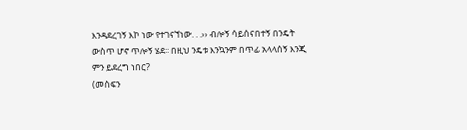እንዳደረገኝ እኮ ነው የተገናኘነው. . .›› ብሎኝ ሳይሰናበተኝ በንዴት ውስጥ ሆኖ ጥሎኝ ሄደ፡፡ በዚህ ንዴቱ እንኳንም በጥፊ አላላሰኝ እንጂ ምን ይደረግ ነበር?
(መስፍን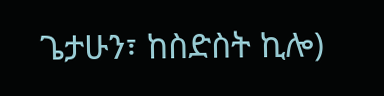ጌታሁን፣ ከስድስት ኪሎ)